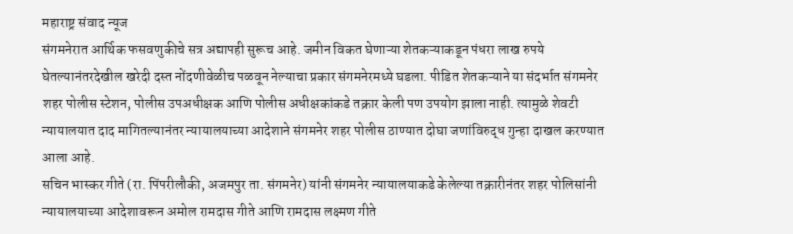महाराष्ट्र संवाद न्यूज
संगमनेरात आर्थिक फसवणुकीचे सत्र अद्यापही सुरूच आहे. जमीन विकत घेणाऱ्या शेतकऱ्याकडून पंधरा लाख रुपये घेतल्यानंतरदेखील खरेदी दस्त नोंदणीवेळीच पळवून नेल्याचा प्रकार संगमनेरमध्ये घडला. पीडित शेतकऱ्याने या संदर्भात संगमनेर शहर पोलीस स्टेशन, पोलीस उपअधीक्षक आणि पोलीस अधीक्षकांकडे तक्रार केली पण उपयोग झाला नाही. त्यामुळे शेवटी न्यायालयात दाद मागितल्यानंतर न्यायालयाच्या आदेशाने संगमनेर शहर पोलीस ठाण्यात दोघा जणांविरुद्ध गुन्हा दाखल करण्यात आला आहे.
सचिन भास्कर गीते (रा. पिंपरीलौकी, अजमपुर ता. संगमनेर) यांनी संगमनेर न्यायालयाकडे केलेल्या तक्रारीनंतर शहर पोलिसांनी न्यायालयाच्या आदेशावरून अमोल रामदास गीते आणि रामदास लक्ष्मण गीते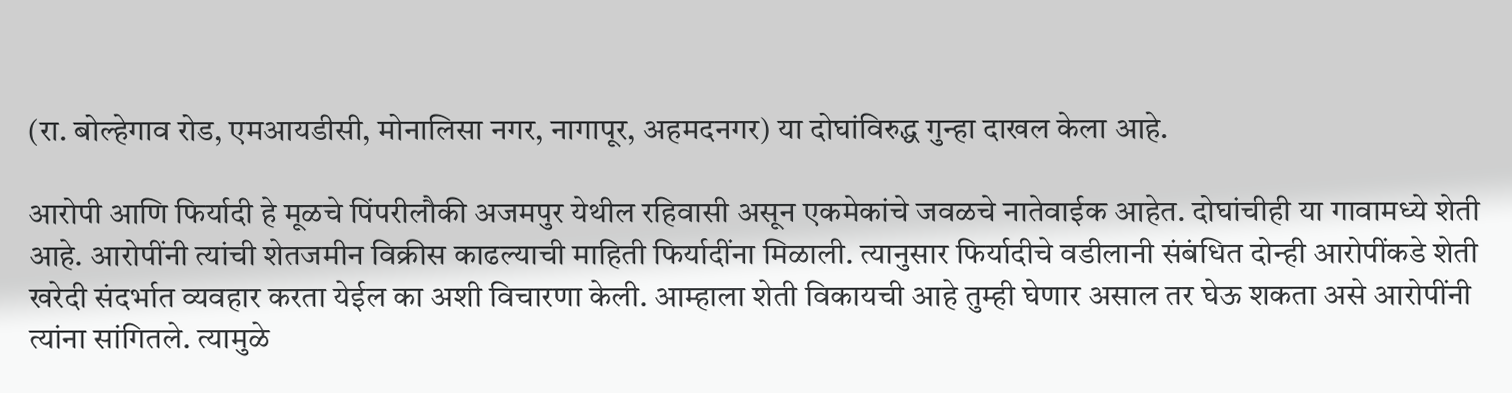(रा. बोल्हेगाव रोड, एमआयडीसी, मोनालिसा नगर, नागापूर, अहमदनगर) या दोघांविरुद्ध गुन्हा दाखल केला आहे.

आरोपी आणि फिर्यादी हे मूळचे पिंपरीलौकी अजमपुर येथील रहिवासी असून एकमेकांचे जवळचे नातेवाईक आहेत. दोघांचीही या गावामध्ये शेती आहे. आरोपींनी त्यांची शेतजमीन विक्रीस काढल्याची माहिती फिर्यादींना मिळाली. त्यानुसार फिर्यादीचे वडीलानी संबंधित दोन्ही आरोपींकडे शेती खरेदी संदर्भात व्यवहार करता येईल का अशी विचारणा केली. आम्हाला शेती विकायची आहे तुम्ही घेणार असाल तर घेऊ शकता असे आरोपींनी त्यांना सांगितले. त्यामुळे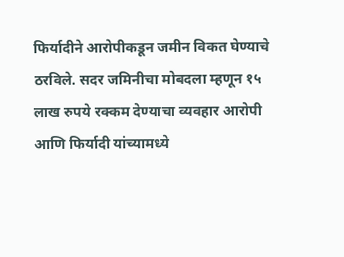फिर्यादीने आरोपीकडून जमीन विकत घेण्याचे ठरविले. सदर जमिनीचा मोबदला म्हणून १५ लाख रुपये रक्कम देण्याचा व्यवहार आरोपी आणि फिर्यादी यांच्यामध्ये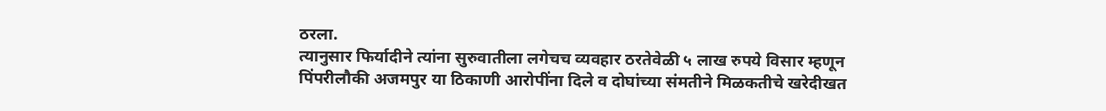ठरला.
त्यानुसार फिर्यादीने त्यांना सुरुवातीला लगेचच व्यवहार ठरतेवेळी ५ लाख रुपये विसार म्हणून पिंपरीलौकी अजमपुर या ठिकाणी आरोपींना दिले व दोघांच्या संमतीने मिळकतीचे खरेदीखत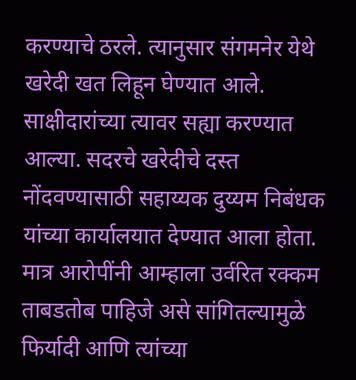करण्याचे ठरले. त्यानुसार संगमनेर येथे खरेदी खत लिहून घेण्यात आले. साक्षीदारांच्या त्यावर सह्या करण्यात आल्या. सदरचे खरेदीचे दस्त नोंदवण्यासाठी सहाय्यक दुय्यम निबंधक यांच्या कार्यालयात देण्यात आला होता. मात्र आरोपींनी आम्हाला उर्वरित रक्कम ताबडतोब पाहिजे असे सांगितल्यामुळे फिर्यादी आणि त्यांच्या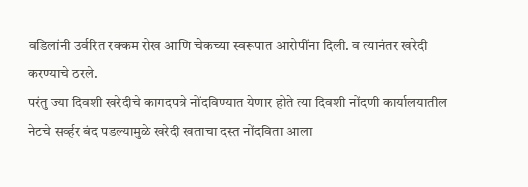वडिलांनी उर्वरित रक्कम रोख आणि चेकच्या स्वरूपात आरोपींना दिली. व त्यानंतर खरेदी करण्याचे ठरले.
परंतु ज्या दिवशी खरेदीचे कागदपत्रे नोंदविण्यात येणार होते त्या दिवशी नोंदणी कार्यालयातील नेटचे सर्व्हर बंद पडल्यामुळे खरेदी खताचा दस्त नोंदविता आला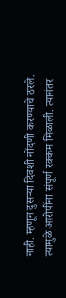नाही. म्हणून दुसऱ्या दिवशी नोंदणी करण्याचे ठरले. त्यामुळे आरोपींना संपूर्ण रक्कम मिळाली. त्यानंतर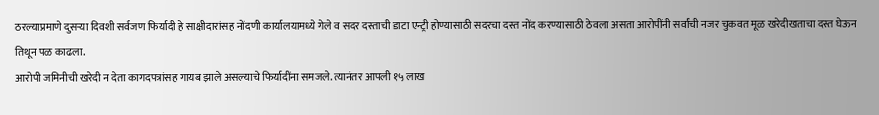ठरल्याप्रमाणे दुसऱ्या दिवशी सर्वजण फिर्यादी हे साक्षीदारांसह नोंदणी कार्यालयामध्ये गेले व सदर दस्ताची डाटा एन्ट्री होण्यासाठी सदरचा दस्त नोंद करण्यासाठी ठेवला असता आरोपींनी सर्वांची नजर चुकवत मूळ खरेदीखताचा दस्त घेऊन तिथून पळ काढला.
आरोपी जमिनीची खरेदी न देता कागदपत्रांसह गायब झाले असल्याचे फिर्यादींना समजले. त्यानंतर आपली १५ लाख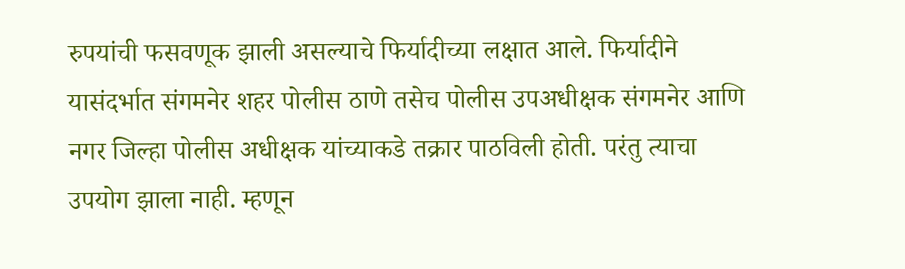रुपयांची फसवणूक झाली असल्याचे फिर्यादीच्या लक्षात आले. फिर्यादीने यासंदर्भात संगमनेर शहर पोलीस ठाणे तसेच पोलीस उपअधीक्षक संगमनेर आणि नगर जिल्हा पोलीस अधीक्षक यांच्याकडे तक्रार पाठविली होती. परंतु त्याचा उपयोग झाला नाही. म्हणून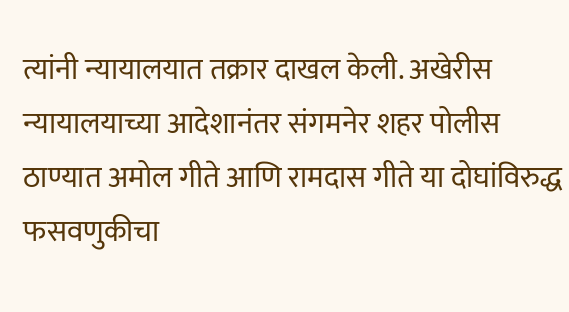त्यांनी न्यायालयात तक्रार दाखल केली. अखेरीस न्यायालयाच्या आदेशानंतर संगमनेर शहर पोलीस ठाण्यात अमोल गीते आणि रामदास गीते या दोघांविरुद्ध फसवणुकीचा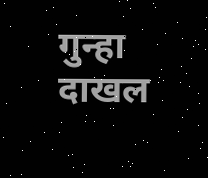गुन्हा दाखल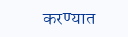करण्यात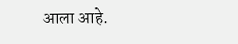आला आहे.